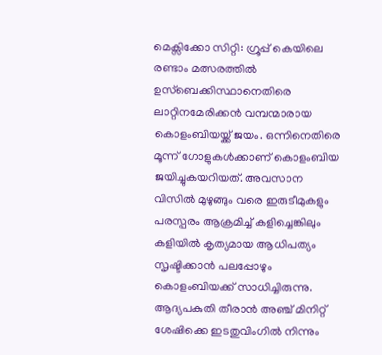മെക്സിക്കോ സിറ്റി: ഗ്രൂപ്പ് കെയിലെ രണ്ടാം മത്സരത്തിൽ ഉസ്ബെക്കിസ്ഥാനെതിരെ ലാറ്റിനമേരിക്കൻ വമ്പന്മാരായ കൊളംബിയയ്ക്ക് ജയം. ഒന്നിനെതിരെ മൂന്ന് ഗോളുകൾക്കാണ് കൊളംബിയ ജയിച്ചുകയറിയത്. അവസാന വിസിൽ മുഴുങ്ങും വരെ ഇരുടീമുകളും പരസ്പരം ആക്രമിച്ച് കളിച്ചെങ്കിലും കളിയിൽ കൃത്യമായ ആധിപത്യം സൃഷ്ടിക്കാൻ പലപ്പോഴും കൊളംബിയക്ക് സാധിച്ചിരുന്നു.
ആദ്യപകുതി തീരാൻ അഞ്ച് മിനിറ്റ് ശേഷിക്കെ ഇടതുവിംഗിൽ നിന്നും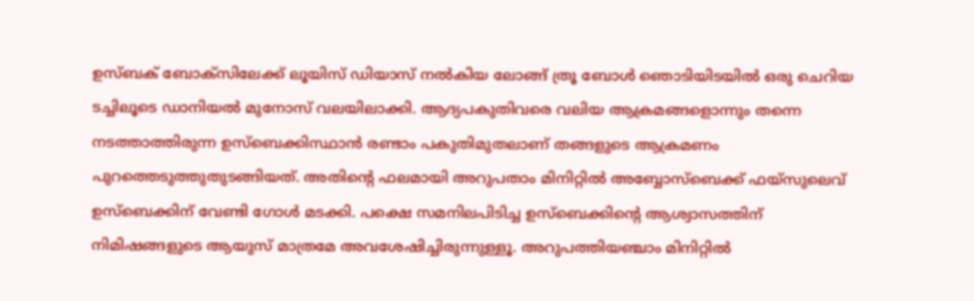ഉസ്ബക് ബോക്സിലേക്ക് ലൂയിസ് ഡിയാസ് നൽകിയ ലോങ്ങ് ത്രൂ ബോൾ ഞൊടിയിടയിൽ ഒരു ചെറിയ ടച്ചിലൂടെ ഡാനിയൽ മുനോസ് വലയിലാക്കി. ആദ്യപകുതിവരെ വലിയ ആക്രമങ്ങളൊന്നും തന്നെ നടത്താത്തിരുന്ന ഉസ്ബെക്കിസ്ഥാൻ രണ്ടാം പകുതിമുതലാണ് തങ്ങളുടെ ആക്രമണം പുറത്തെടുത്തുതുടങ്ങിയത്. അതിന്റെ ഫലമായി അറുപതാം മിനിറ്റിൽ അബ്ബോസ്ബെക്ക് ഫയ്സുലെവ് ഉസ്ബെക്കിന് വേണ്ടി ഗോൾ മടക്കി. പക്ഷെ സമനിലപിടിച്ച ഉസ്ബെക്കിന്റെ ആശ്വാസത്തിന് നിമിഷങ്ങളുടെ ആയുസ് മാത്രമേ അവശേഷിച്ചിരുന്നുള്ളൂ. അറുപത്തിയഞ്ചാം മിനിറ്റിൽ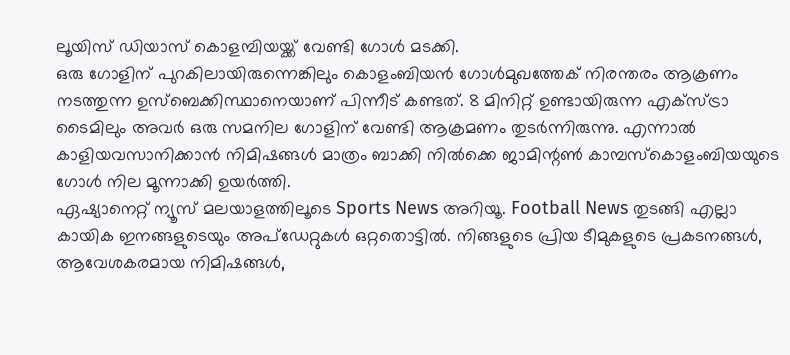ലൂയിസ് ഡിയാസ് കൊളമ്പിയയ്ക്ക് വേണ്ടി ഗോൾ മടക്കി.
ഒരു ഗോളിന് പുറകിലായിരുന്നെങ്കിലും കൊളംബിയൻ ഗോൾമുഖത്തേക് നിരന്തരം ആക്രണം നടത്തുന്ന ഉസ്ബെക്കിസ്ഥാനെയാണ് പിന്നീട് കണ്ടത്. 8 മിനിറ്റ് ഉണ്ടായിരുന്ന എക്സ്ട്രാ ടൈമിലും അവർ ഒരു സമനില ഗോളിന് വേണ്ടി ആക്രമണം തുടർന്നിരുന്നു. എന്നാൽ കാളിയവസാനിക്കാൻ നിമിഷങ്ങൾ മാത്രം ബാക്കി നിൽക്കെ ജാമിന്റൺ കാമ്പസ്കൊളംബിയയുടെ ഗോൾ നില മൂന്നാക്കി ഉയർത്തി.
ഏഷ്യാനെറ്റ് ന്യൂസ് മലയാളത്തിലൂടെ Sports News അറിയൂ. Football News തുടങ്ങി എല്ലാ കായിക ഇനങ്ങളുടെയും അപ്ഡേറ്റുകൾ ഒറ്റതൊട്ടിൽ. നിങ്ങളുടെ പ്രിയ ടീമുകളുടെ പ്രകടനങ്ങൾ, ആവേശകരമായ നിമിഷങ്ങൾ,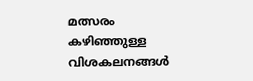മത്സരം കഴിഞ്ഞുള്ള വിശകലനങ്ങൾ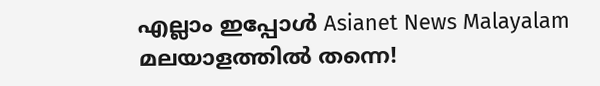എല്ലാം ഇപ്പോൾ Asianet News Malayalam മലയാളത്തിൽ തന്നെ!